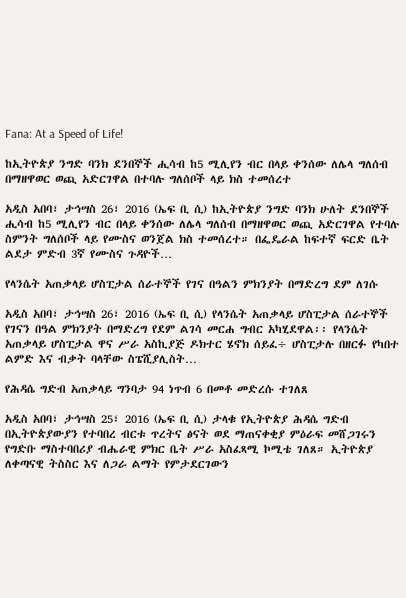Fana: At a Speed of Life!

ከኢትዮጵያ ንግድ ባንክ ደንበኞች ሒሳብ ከ5 ሚሊየን ብር በላይ ቀንሰው ለሌላ ግለሰብ በማዘዋወር ወጪ አድርገዋል በተባሉ ግለሰቦች ላይ ክስ ተመሰረተ

አዲስ አበባ፣ ታኅሣስ 26፣ 2016 (ኤፍ ቢ ሲ) ከኢትዮጵያ ንግድ ባንክ ሁለት ደንበኞች ሒሳብ ከ5 ሚሊየን ብር በላይ ቀንሰው ለሌላ ግለሰብ በማዘዋወር ወጪ አድርገዋል የተባሉ ስምንት ግለሰቦች ላይ የሙስና ወንጀል ክስ ተመሰረተ። በፌዴራል ከፍተኛ ፍርድ ቤት ልደታ ምድብ 3ኛ የሙስና ጉዳዮች…

የላንሴት አጠቃላይ ሆስፒታል ሰራተኞች የገና በዓልን ምክንያት በማድረግ ደም ለገሱ

አዲስ አበባ፣ ታኅሣስ 26፣ 2016 (ኤፍ ቢ ሲ) የላንሴት አጠቃላይ ሆስፒታል ሰራተኞች የገናን በዓል ምክንያት በማድረግ የደም ልገሳ መርሐ ግብር አካሂደዋል፡፡ የላንሴት አጠቃላይ ሆስፒታል ዋና ሥራ አስኪያጅ ዶክተር ሄኖክ ሰይፈ÷ ሆስፒታሉ በዘርፉ የካበተ ልምድ እና ብቃት ባላቸው ስፔሺያሊስት…

የሕዳሴ ግድብ አጠቃላይ ግንባታ 94 ነጥብ 6 በመቶ መድረሱ ተገለጸ

አዲስ አበባ፣ ታኅሣስ 25፣ 2016 (ኤፍ ቢ ሲ) ታላቁ የኢትዮጵያ ሕዳሴ ግድብ በኢትዮጵያውያን የተባበረ ብርቱ ጥረትና ፅናት ወደ ማጠናቀቂያ ምዕራፍ መሸጋገሩን የግድቡ ማስተባበሪያ ብሔራዊ ምክር ቤት ሥራ አስፈጻሚ ኮሚቴ ገለጸ። ኢትዮጵያ ለቀጣናዊ ትስስር እና ለጋራ ልማት የምታደርገውን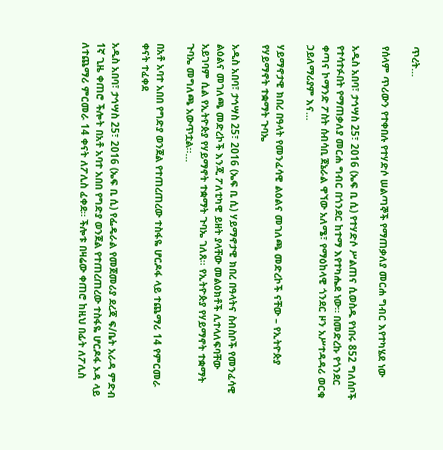ጥረት…

የሰላም ጥሪውን የተቀበሉ የተሃድሶ ሠልጣኞች የማጠቃለያ መርሐ ግብር እየተካሄደ ነው

አዲስ አበባ፣ ታኅሣስ 25፣ 2016 (ኤፍ ቢ ሲ) የተሃድሶ ሥልጠና ሲወስዱ የነበሩ 852 ግለሰቦች የተሳተፉበት የማጠቃለያ መርሐ ግብር በጎንደር ከተማ እየተካሔደ ነው። በመድረኩ የጎንደር ቀጣና ኮማንድ ፖስት ሰብሳቢ ጀኔራል ዋኘው አለሜ፣ የማዕከላዊ ጎንደር ዞን አሥተዳዳሪ ወርቁ ኃይለማሪያም እና…

ሃይማኖታዊ ክበረ በዓላት የመንፈሳዊ ልዕልና መገለጫ መድረኮች ናቸው – የኢትዮጵያ የሃይማኖት ተቋማት ጉባኤ

አዲስ አበባ፣ ታኅሣስ 25፣ 2016 (ኤፍ ቢ ሲ) ሃይማኖታዊ ክበረ በዓላትና ስብስቦች የመንፈሳዊ ልዕልና መገለጫ መድረኮች እንጂ ፖለቲካዊ ይዘት ያላቸው መልዕክቶች ሊተላለፍባቸው አይገባም ሲል የኢትዮጵያ የሃይማኖት ተቋማት ጉባኤ ገለጸ፡፡ የኢትዮጵያ የሃይማኖት ተቋማት ጉባኤ መግለጫ አውጥቷል፡፡…

በአቶ አባተ አበበ የግድያ ወንጀል የተጠረጠረው ተስፋዬ ሆርዶፋ ላይ ተጨማሪ 14 የምርመራ ቀናት ተፈቀደ

አዲስ አበባ፣ ታኅሣስ 25፣ 2016 (ኤፍ ቢ ሲ) የፌዴራል የመጀመሪያ ደረጃ ፍ/ቤት አራዳ ምድብ 1ኛ ጊዜ ቀጠሮ ችሎት በአቶ አባተ አበበ የግድያ ወንጀል የተጠረጠረው ተስፋዬ ሆርዶፋ ኦዳ ላይ ለተጨማሪ ምርመራ 14 ቀናት ለፖሊስ ፈቀደ። ችሎቱ በዛሬው ቀጠሮ ከዚህ በፊት ለፖሊስ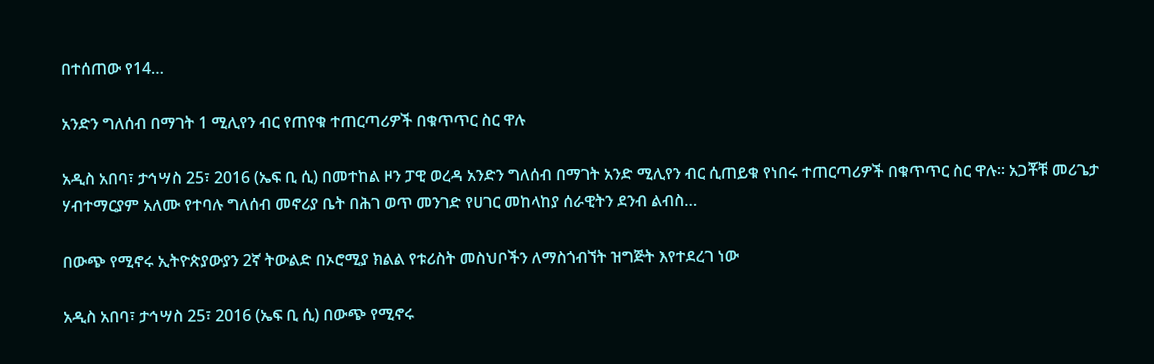በተሰጠው የ14…

አንድን ግለሰብ በማገት 1 ሚሊየን ብር የጠየቁ ተጠርጣሪዎች በቁጥጥር ስር ዋሉ

አዲስ አበባ፣ ታኅሣስ 25፣ 2016 (ኤፍ ቢ ሲ) በመተከል ዞን ፓዊ ወረዳ አንድን ግለሰብ በማገት አንድ ሚሊየን ብር ሲጠይቁ የነበሩ ተጠርጣሪዎች በቁጥጥር ስር ዋሉ፡፡ አጋቾቹ መሪጌታ ሃብተማርያም አለሙ የተባሉ ግለሰብ መኖሪያ ቤት በሕገ ወጥ መንገድ የሀገር መከላከያ ሰራዊትን ደንብ ልብስ…

በውጭ የሚኖሩ ኢትዮጵያውያን 2ኛ ትውልድ በኦሮሚያ ክልል የቱሪስት መስህቦችን ለማስጎብኘት ዝግጅት እየተደረገ ነው

አዲስ አበባ፣ ታኅሣስ 25፣ 2016 (ኤፍ ቢ ሲ) በውጭ የሚኖሩ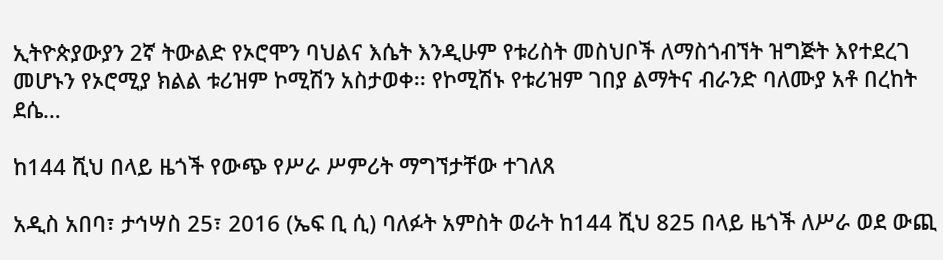ኢትዮጵያውያን 2ኛ ትውልድ የኦሮሞን ባህልና እሴት እንዲሁም የቱሪስት መስህቦች ለማስጎብኘት ዝግጅት እየተደረገ መሆኑን የኦሮሚያ ክልል ቱሪዝም ኮሚሽን አስታወቀ፡፡ የኮሚሽኑ የቱሪዝም ገበያ ልማትና ብራንድ ባለሙያ አቶ በረከት ደሴ…

ከ144 ሺህ በላይ ዜጎች የውጭ የሥራ ሥምሪት ማግኘታቸው ተገለጸ

አዲስ አበባ፣ ታኅሣስ 25፣ 2016 (ኤፍ ቢ ሲ) ባለፉት አምስት ወራት ከ144 ሺህ 825 በላይ ዜጎች ለሥራ ወደ ውጪ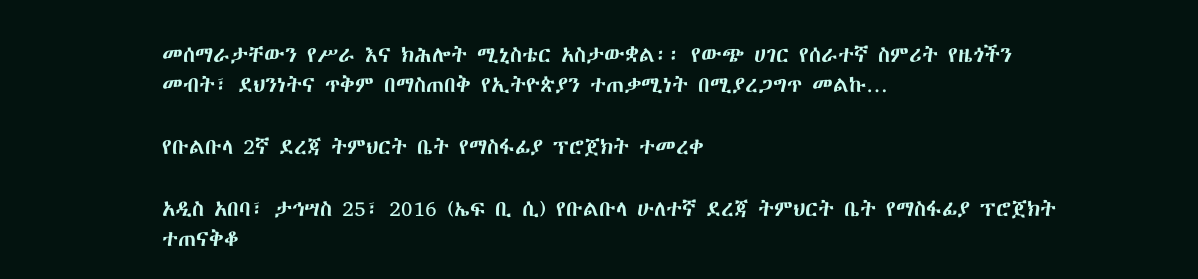መሰማራታቸውን የሥራ እና ክሕሎት ሚኒስቴር አስታውቋል፡፡ የውጭ ሀገር የሰራተኛ ስምሪት የዜጎችን መብት፣ ደህንነትና ጥቅም በማስጠበቅ የኢትዮጵያን ተጠቃሚነት በሚያረጋግጥ መልኩ…

የቡልቡላ 2ኛ ደረጃ ትምህርት ቤት የማስፋፊያ ፕሮጀክት ተመረቀ

አዲስ አበባ፣ ታኅሣስ 25፣ 2016 (ኤፍ ቢ ሲ) የቡልቡላ ሁለተኛ ደረጃ ትምህርት ቤት የማስፋፊያ ፕሮጀክት ተጠናቅቆ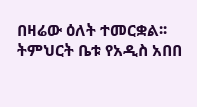በዛሬው ዕለት ተመርቋል፡፡ ትምህርት ቤቱ የአዲስ አበበ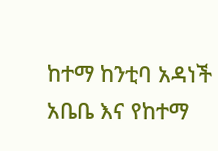ከተማ ከንቲባ አዳነች አቤቤ እና የከተማ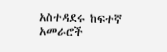አስተዳደሩ ከፍተኛ አመራሮች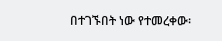በተገኙበት ነው የተመረቀው፡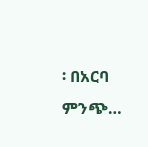፡ በአርባ ምንጭ…